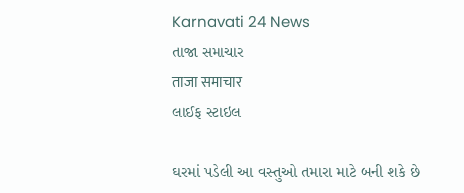Karnavati 24 News
તાજા સમાચાર
ताजा समाचार
લાઈફ સ્ટાઇલ

ઘરમાં પડેલી આ વસ્તુઓ તમારા માટે બની શકે છે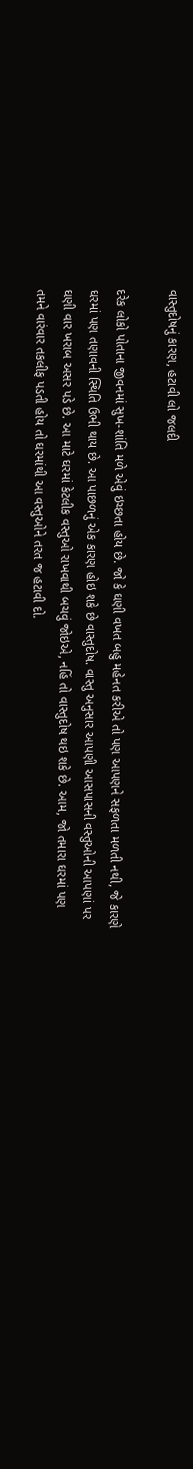વાસ્તુદોષનું કારણ, હટાવી લો જલદી

દરેક લોકો પોતાના જીવનમાં સુખ-શાંતિ મળે એવું ઇચ્છતા હોય છે. જો કે ઘણી વખત બહુ મહેનત કરીએ તો પણ આપણને સફળતા મળતી નથી, જે કારણે ઘરમાં પણ તણાવની સ્થિતિ ઉભી થાય છે. આ પાછળનું એક કારણ હોઇ શકે છે વાસ્તુદોષ. વાસ્તુ અનુસાર આપણી આસપાસની વસ્તુઓની આપણાં પર ઘણી વાર ખરાબ અસર પડે છે. આ માટે ઘરમાં કેટલીક વસ્તુઓ રાખવાથી બચવું જોઇએ, નહિં તો વાસ્તુદોષ થઇ શકે છે. આમ, જો તમારા ઘરમાં પણ તમને વારંવાર તકલીફ પડતી હોય તો ઘરમાંથી આ વસ્તુઓને તરત જ હટાવી દો.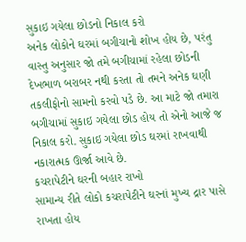સુકાઇ ગયેલા છોડનો નિકાલ કરો
અનેક લોકોને ઘરમાં બગીચાનો શોખ હોય છે, પરંતુ વાસ્તુ અનુસાર જો તમે બગીચામાં રહેલા છોડની દેખભાળ બરાબર નથી કરતા તો તમને અનેક ઘણી તકલીફોનો સામનો કરવો પડે છે. આ માટે જો તમારા બગીચામાં સુકાઇ ગયેલા છોડ હોય તો એનો આજે જ નિકાલ કરો. સુકાઇ ગયેલા છોડ ઘરમાં રાખવાથી નકારાત્મક ઊર્જા આવે છે.
કચરાપેટીને ઘરની બહાર રાખો
સામાન્ય રીતે લોકો કચરાપેટીને ઘરનાં મુખ્ય દ્રાર પાસે રાખતા હોય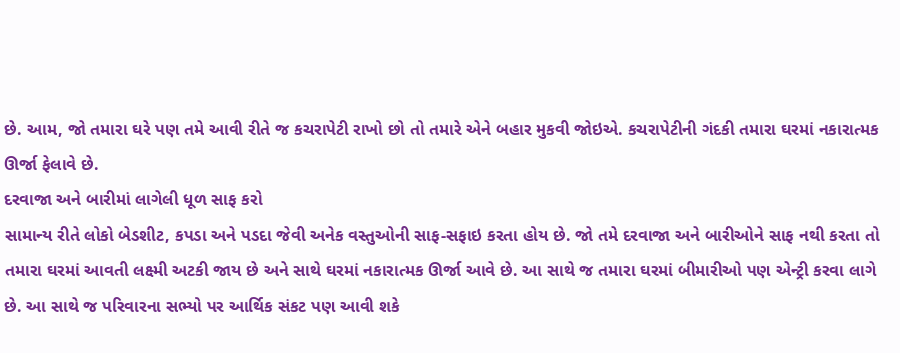છે. આમ, જો તમારા ઘરે પણ તમે આવી રીતે જ કચરાપેટી રાખો છો તો તમારે એને બહાર મુકવી જોઇએ. કચરાપેટીની ગંદકી તમારા ઘરમાં નકારાત્મક ઊર્જા ફેલાવે છે.
દરવાજા અને બારીમાં લાગેલી ધૂળ સાફ કરો
સામાન્ય રીતે લોકો બેડશીટ, કપડા અને પડદા જેવી અનેક વસ્તુઓની સાફ-સફાઇ કરતા હોય છે. જો તમે દરવાજા અને બારીઓને સાફ નથી કરતા તો તમારા ઘરમાં આવતી લક્ષ્મી અટકી જાય છે અને સાથે ઘરમાં નકારાત્મક ઊર્જા આવે છે. આ સાથે જ તમારા ઘરમાં બીમારીઓ પણ એન્ટ્રી કરવા લાગે છે. આ સાથે જ પરિવારના સભ્યો પર આર્થિક સંકટ પણ આવી શકે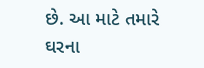છે. આ માટે તમારે ઘરના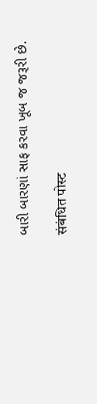બારી બારણાં સાફ કરવા ખૂબ જ જરૂરી છે.

संबंधित पोस्ट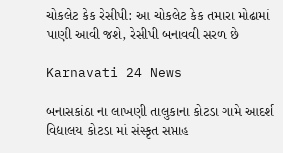ચોકલેટ કેક રેસીપી: આ ચોકલેટ કેક તમારા મોઢામાં પાણી આવી જશે, રેસીપી બનાવવી સરળ છે

Karnavati 24 News

બનાસકાંઠા ના લાખણી તાલુકાના કોટડા ગામે આદર્શ વિદ્યાલય કોટડા માં સંસ્કૃત સપ્તાહ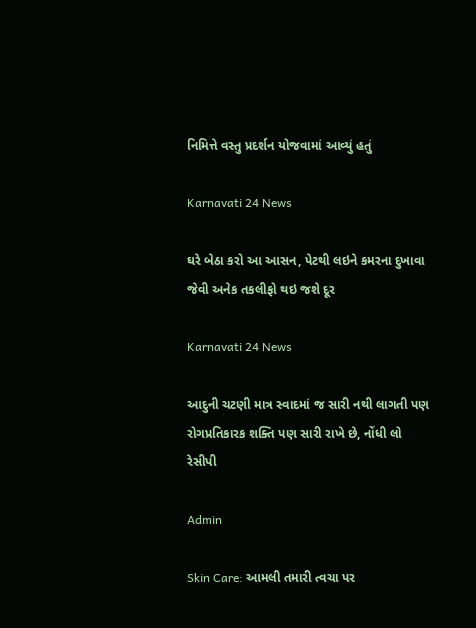નિમિત્તે વસ્તુ પ્રદર્શન યોજવામાં આવ્યું હતું

Karnavati 24 News

ઘરે બેઠા કરો આ આસન, પેટથી લઇને કમરના દુખાવા જેવી અનેક તકલીફો થઇ જશે દૂર

Karnavati 24 News

આદુની ચટણી માત્ર સ્વાદમાં જ સારી નથી લાગતી પણ રોગપ્રતિકારક શક્તિ પણ સારી રાખે છે, નોંધી લો રેસીપી

Admin

Skin Care: આમલી તમારી ત્વચા પર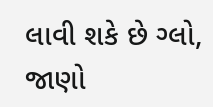લાવી શકે છે ગ્લો, જાણો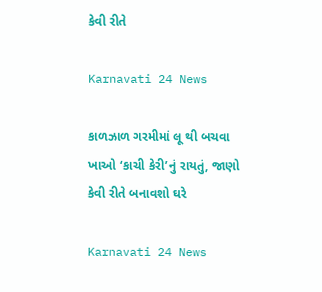કેવી રીતે

Karnavati 24 News

કાળઝાળ ગરમીમાં લૂ થી બચવા ખાઓ ‘કાચી કેરી’નું રાયતું, જાણો કેવી રીતે બનાવશો ઘરે

Karnavati 24 News